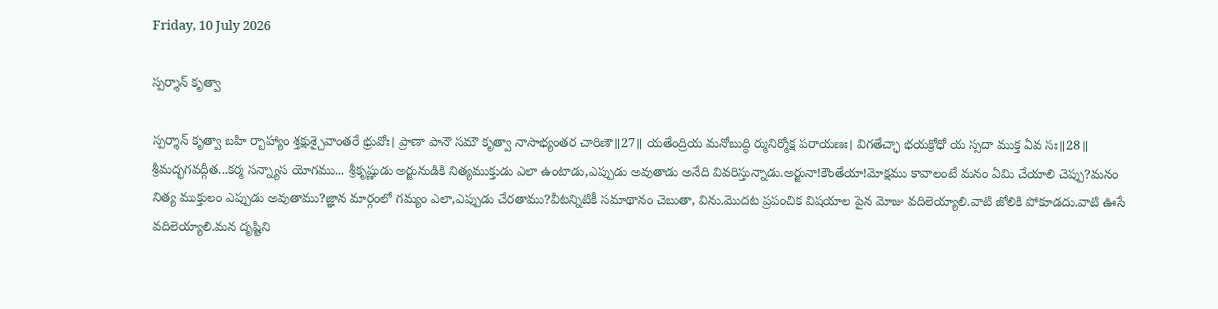Friday, 10 July 2026

స్పర్శాన్ కృత్వా

స్పర్శాన్ కృత్వా బహి ర్బాహ్యాం శ్తక్షుశ్చైవాంతరే భ్రువోః। ప్రాణా పానౌ సమౌ కృత్వా నాసాభ్యంతర చారిణౌ॥27॥ యతేంద్రియ మనోబుద్ధి ర్మునిర్మోక్ష పరాయణః। విగతేచ్ఛా భయక్రోధో య స్సదా ముక్త ఏవ సః॥28॥ శ్రీమద్భగవద్గీత...కర్మ సన్న్యాస యోగము... శ్రీకృష్ణుడు అర్జునుడికి నిత్యముక్తుడు ఎలా ఉంటాడు,ఎప్పుడు అవుతాడు అనేది వివరిస్తున్నాడు.అర్జునా!కౌంతేయా!మోక్షము కావాలంటే మనం ఏమి చేయాలి చెప్పు?మనం నిత్య ముక్తులం ఎప్పుడు అవుతాము?జ్ఞాన మార్గంలో గమ్యం ఎలా,ఎప్పుడు చేరతాము?వీటన్నిటికీ సమాథానం చెబుతా, విను.మొదట ప్రపంచిక విషయాల పైన మోజు వదిలెయ్యాలి.వాటి జోలికి పోకూడదు.వాటి ఊసే వదిలెయ్యాలి.మన దృష్టిని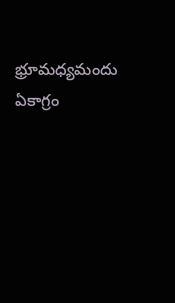భ్రూమధ్యమందు ఏకాగ్రం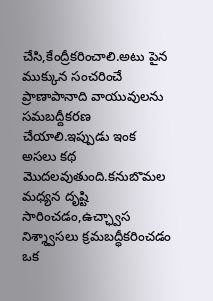చేసి,కేంద్రీకరించాలి.అటు పైన ముక్కున సంచరించే ప్రాణాపానాది వాయువులను సమబద్దీకరణ చేయాలి.ఇప్పుడు ఇంక అసలు కథ మొదలవుతుంది.కనుబొమల మధ్యన దృష్టి సారించడం,ఉచ్ఛ్వాస నిశ్శ్వాసలు క్రమబద్ధీకరించడం ఒక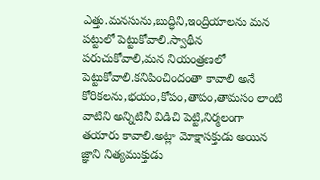ఎత్తు.మనసును,బుద్ధిని,ఇంద్రియాలను మన పట్టులో పెట్టుకోవాలి.స్వాథీన పరుచుకోవాలి,మన నియంత్రణలో పెట్టుకోవాలి.కనిపించిందంతా కావాలి అనే కోరికలను,భయం,కోపం,తాపం,తామసం లాంటి వాటిని అన్నిటినీ విడిచి పెట్టి,నిర్మలంగా తయారు కావాలి.అట్లా మోక్షాసక్తుడు అయిన జ్ఞాని నిత్యముక్తుడు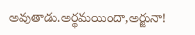అవుతాడు.అర్థమయిందా,అర్జునా!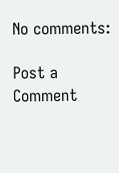No comments:

Post a Comment